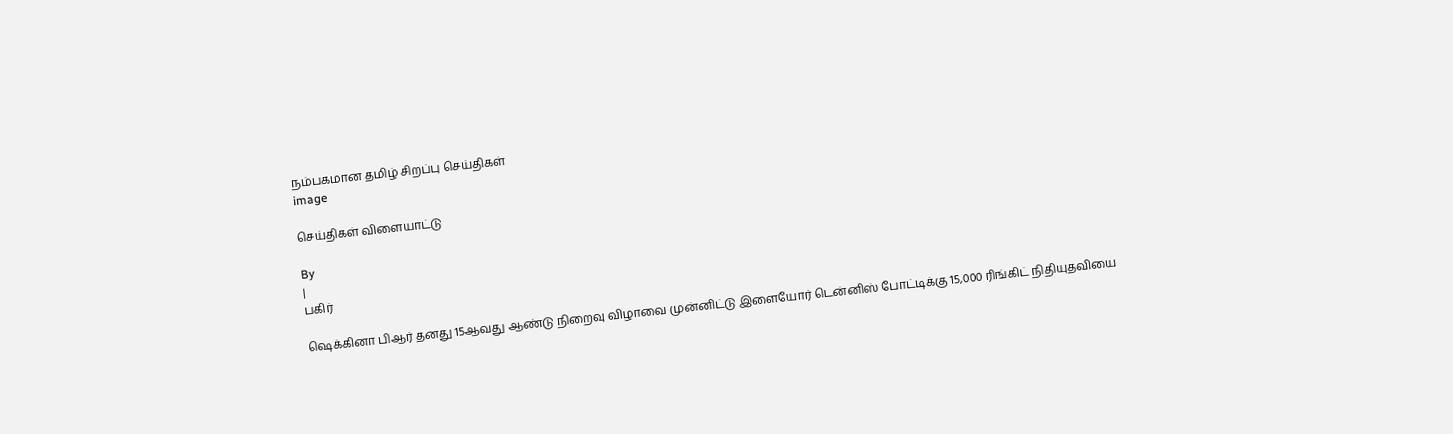நம்பகமான தமிழ் சிறப்பு செய்திகள்
image

செய்திகள் விளையாட்டு

By
|
பகிர்

ஷெக்கினா பிஆர் தனது 15ஆவது ஆண்டு நிறைவு விழாவை முன்னிட்டு இளையோர் டென்னிஸ் போட்டிக்கு 15,000 ரிங்கிட் நிதியுதவியை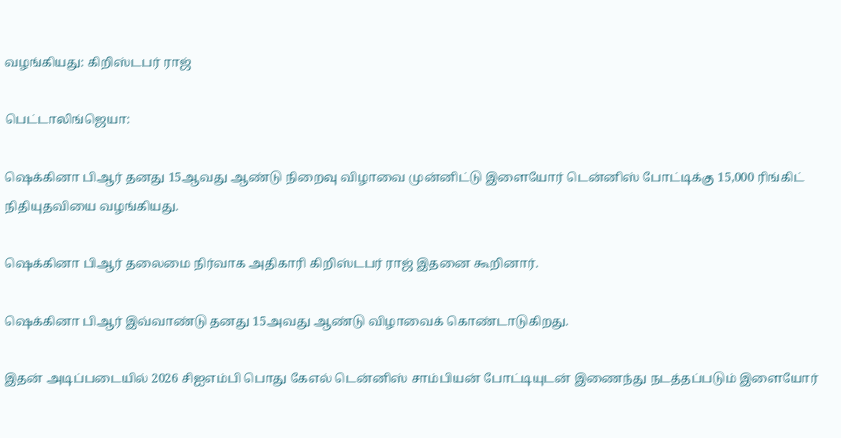வழங்கியது: கிறிஸ்டபர் ராஜ்

பெட்டாலிங்ஜெயா:

ஷெக்கினா பிஆர் தனது 15ஆவது ஆண்டு நிறைவு விழாவை முன்னிட்டு இளையோர் டென்னிஸ் போட்டிக்கு 15,000 ரிங்கிட் நிதியுதவியை வழங்கியது.

ஷெக்கினா பிஆர் தலைமை நிர்வாக அதிகாரி கிறிஸ்டபர் ராஜ் இதனை கூறினார்.

ஷெக்கினா பிஆர் இவ்வாண்டு தனது 15அவது ஆண்டு விழாவைக் கொண்டாடுகிறது.

இதன் அடிப்படையில் 2026 சிஐஎம்பி பொது கேஎல் டென்னிஸ் சாம்பியன் போட்டியுடன் இணைந்து நடத்தப்படும் இளையோர்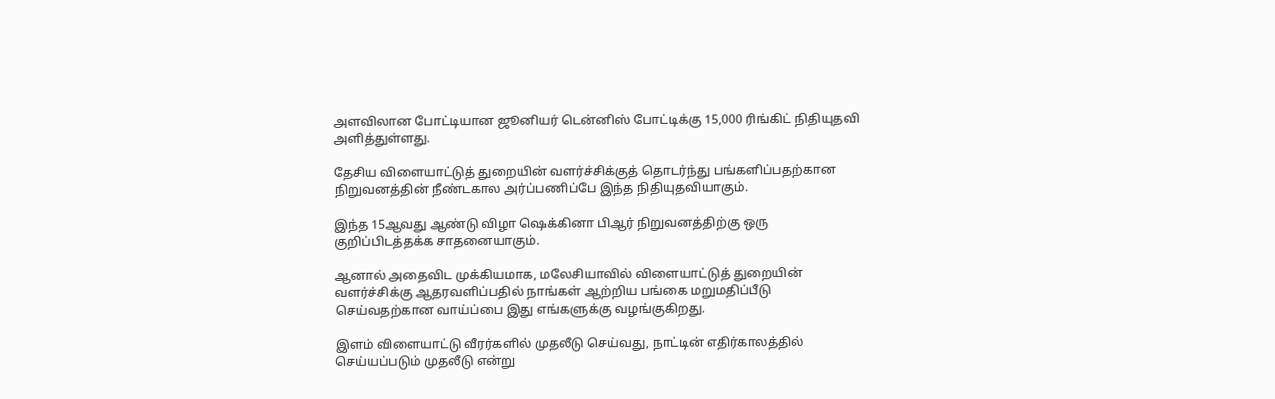அளவிலான போட்டியான ஜூனியர் டென்னிஸ் போட்டிக்கு 15,000 ரிங்கிட் நிதியுதவி அளித்துள்ளது.

தேசிய விளையாட்டுத் துறையின் வளர்ச்சிக்குத் தொடர்ந்து பங்களிப்பதற்கான நிறுவனத்தின் நீண்டகால அர்ப்பணிப்பே இந்த நிதியுதவியாகும்.

இந்த 15ஆவது ஆண்டு விழா ஷெக்கினா பிஆர் நிறுவனத்திற்கு ஒரு குறிப்பிடத்தக்க சாதனையாகும்.

ஆனால் அதைவிட முக்கியமாக, மலேசியாவில் விளையாட்டுத் துறையின் வளர்ச்சிக்கு ஆதரவளிப்பதில் நாங்கள் ஆற்றிய பங்கை மறுமதிப்பீடு செய்வதற்கான வாய்ப்பை இது எங்களுக்கு வழங்குகிறது.

இளம் விளையாட்டு வீரர்களில் முதலீடு செய்வது, நாட்டின் எதிர்காலத்தில் செய்யப்படும் முதலீடு என்று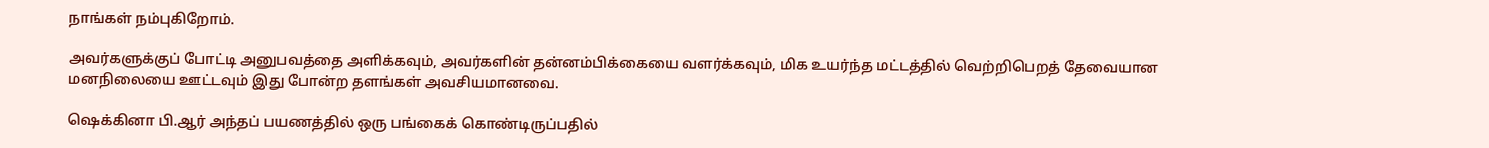நாங்கள் நம்புகிறோம்.

அவர்களுக்குப் போட்டி அனுபவத்தை அளிக்கவும், அவர்களின் தன்னம்பிக்கையை வளர்க்கவும், மிக உயர்ந்த மட்டத்தில் வெற்றிபெறத் தேவையான மனநிலையை ஊட்டவும் இது போன்ற தளங்கள் அவசியமானவை.

ஷெக்கினா பி.ஆர் அந்தப் பயணத்தில் ஒரு பங்கைக் கொண்டிருப்பதில்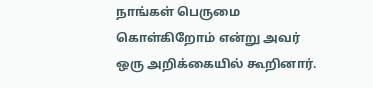நாங்கள் பெருமை கொள்கிறோம் என்று அவர் ஒரு அறிக்கையில் கூறினார்.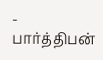- பார்த்திபன்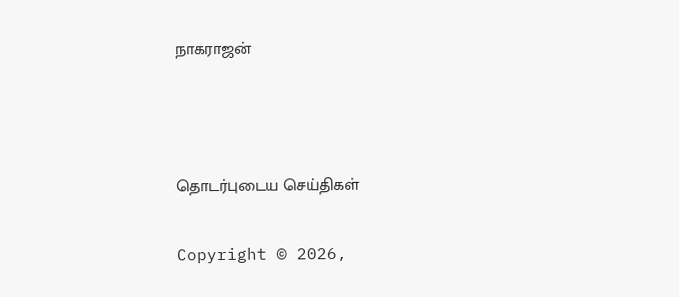நாகராஜன்



தொடர்புடைய செய்திகள்

Copyright © 2026,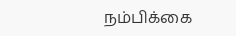நம்பிக்கை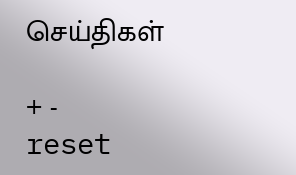செய்திகள்

+ - reset